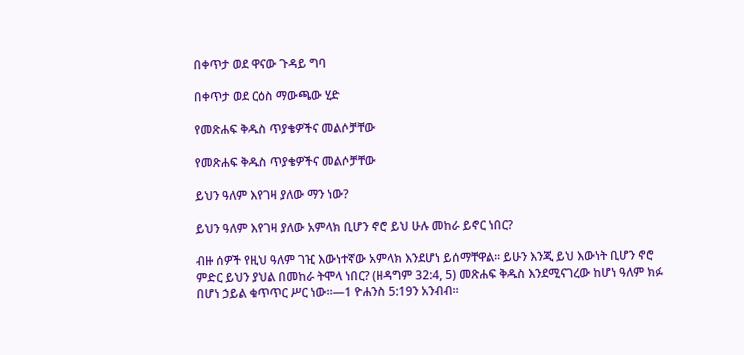በቀጥታ ወደ ዋናው ጉዳይ ግባ

በቀጥታ ወደ ርዕስ ማውጫው ሂድ

የመጽሐፍ ቅዱስ ጥያቄዎችና መልሶቻቸው

የመጽሐፍ ቅዱስ ጥያቄዎችና መልሶቻቸው

ይህን ዓለም እየገዛ ያለው ማን ነው?

ይህን ዓለም እየገዛ ያለው አምላክ ቢሆን ኖሮ ይህ ሁሉ መከራ ይኖር ነበር?

ብዙ ሰዎች የዚህ ዓለም ገዢ እውነተኛው አምላክ እንደሆነ ይሰማቸዋል። ይሁን እንጂ ይህ እውነት ቢሆን ኖሮ ምድር ይህን ያህል በመከራ ትሞላ ነበር? (ዘዳግም 32:4, 5) መጽሐፍ ቅዱስ እንደሚናገረው ከሆነ ዓለም ክፉ በሆነ ኃይል ቁጥጥር ሥር ነው።—1 ዮሐንስ 5:19ን አንብብ።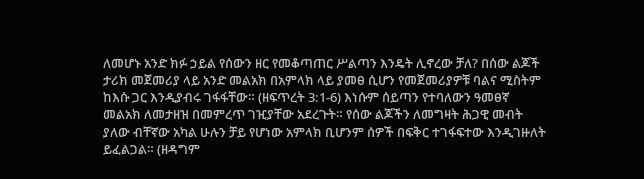ለመሆኑ አንድ ክፉ ኃይል የሰውን ዘር የመቆጣጠር ሥልጣን እንዴት ሊኖረው ቻለ? በሰው ልጆች ታሪክ መጀመሪያ ላይ አንድ መልአክ በአምላክ ላይ ያመፀ ሲሆን የመጀመሪያዎቹ ባልና ሚስትም ከእሱ ጋር እንዲያብሩ ገፋፋቸው። (ዘፍጥረት 3:1-6) እነሱም ሰይጣን የተባለውን ዓመፀኛ መልአክ ለመታዘዝ በመምረጥ ገዢያቸው አደረጉት። የሰው ልጆችን ለመግዛት ሕጋዊ መብት ያለው ብቸኛው አካል ሁሉን ቻይ የሆነው አምላክ ቢሆንም ሰዎች በፍቅር ተገፋፍተው እንዲገዙለት ይፈልጋል። (ዘዳግም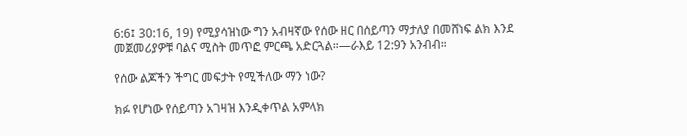6:6፤ 30:16, 19) የሚያሳዝነው ግን አብዛኛው የሰው ዘር በሰይጣን ማታለያ በመሸነፍ ልክ እንደ መጀመሪያዎቹ ባልና ሚስት መጥፎ ምርጫ አድርጓል።—ራእይ 12:9ን አንብብ።

የሰው ልጆችን ችግር መፍታት የሚችለው ማን ነው?

ክፉ የሆነው የሰይጣን አገዛዝ እንዲቀጥል አምላክ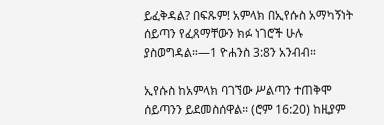ይፈቅዳል? በፍጹም! አምላክ በኢየሱስ አማካኝነት ሰይጣን የፈጸማቸውን ክፉ ነገሮች ሁሉ ያስወግዳል።—1 ዮሐንስ 3:8ን አንብብ።

ኢየሱስ ከአምላክ ባገኘው ሥልጣን ተጠቅሞ ሰይጣንን ይደመስሰዋል። (ሮም 16:20) ከዚያም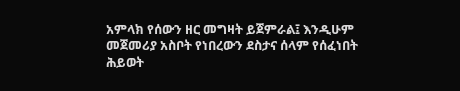አምላክ የሰውን ዘር መግዛት ይጀምራል፤ እንዲሁም መጀመሪያ አስቦት የነበረውን ደስታና ሰላም የሰፈነበት ሕይወት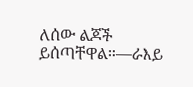ለሰው ልጆች ይሰጣቸዋል።—ራእይ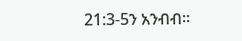21:3-5ን አንብብ።